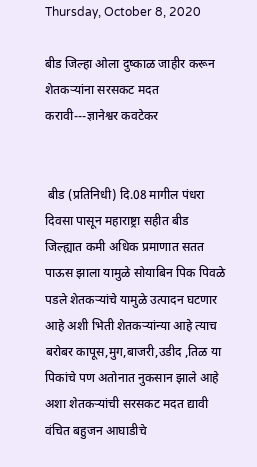Thursday, October 8, 2020

बीड जिल्हा ओला दुष्काळ जाहीर करून शेतकऱ्यांना सरसकट मदत करावी---ज्ञानेश्वर कवटेकर


 बीड (प्रतिनिधी) दि.08 मागील पंधरा दिवसा पासून महाराष्ट्रा सहीत बीड जिल्ह्यात कमी अधिक प्रमाणात सतत पाऊस झाला यामुळे सोयाबिन पिक पिवळे पडले शेतकऱ्यांचे यामुळे उत्पादन घटणार आहे अशी भिती शेतकऱ्यांन्या आहे त्याच बरोबर कापूस,मुग,बाजरी,उडीद ,तिळ या पिकांचे पण अतोनात नुकसान झाले आहे अशा शेतकऱ्यांची सरसकट मदत द्यावी वंचित बहुजन आघाडीचे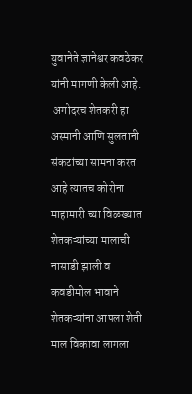युवानेते ज्ञानेश्वर कवठेकर यांनी मागणी केली आहे.
 अगोदरच शेतकरी हा अस्मानी आणि सुलतानी संकटांच्या सामना करत आहे त्यातच कोरोना माहामारी च्या विळख्यात शेतकऱ्यांच्या मालाची नासाडी झाली व कवडीमोल भावाने शेतकऱ्यांना आपला शेती माल विकावा लागला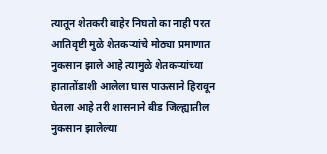त्यातून शेतकरी बाहेर निघतो का नाही परत आतिवृष्टी मुळे शेतकऱ्यांचे मोठ्या प्रमाणात नुकसान झाले आहे त्यामुळे शेतकऱ्यांच्या हातातोंडाशी आलेला घास पाऊसाने हिरावून घेतला आहे तरी शासनाने बीड जिल्ह्यातील नुकसान झालेल्या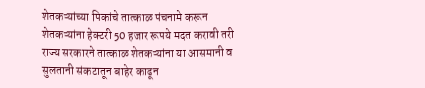शेतकऱ्यांच्या पिकांचे तात्काळ पंचनामे करून शेतकऱ्यांना हेक्टरी 50 हजार रूपये मदत करावी तरी राज्य सरकारने तात्काळ शेतकऱ्यांना या आसमानी व सुलतानी संकटातून बाहेर काढून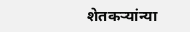शेतकऱ्यांन्या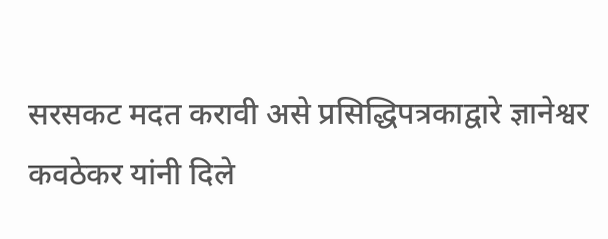सरसकट मदत करावी असे प्रसिद्धिपत्रकाद्वारे ज्ञानेश्वर कवठेकर यांनी दिले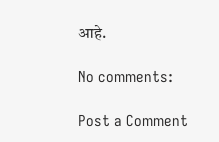आहे.

No comments:

Post a Comment